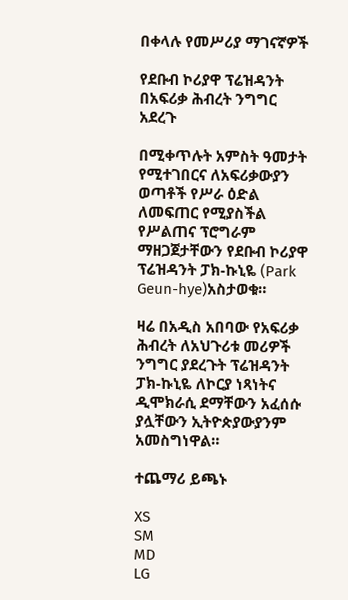በቀላሉ የመሥሪያ ማገናኛዎች

የደቡብ ኮሪያዋ ፕሬዝዳንት በአፍሪቃ ሕብረት ንግግር አደረጉ

በሚቀጥሉት አምስት ዓመታት የሚተገበርና ለአፍሪቃውያን ወጣቶች የሥራ ዕድል ለመፍጠር የሚያስችል የሥልጠና ፕሮግራም ማዘጋጀታቸውን የደቡብ ኮሪያዋ ፕሬዝዳንት ፓክ-ኩኒዬ (Park Geun-hye)አስታወቁ።

ዛሬ በአዲስ አበባው የአፍሪቃ ሕብረት ለአህጉሪቱ መሪዎች ንግግር ያደረጉት ፕሬዝዳንት ፓክ-ኩኒዬ ለኮርያ ነጻነትና ዲሞክራሲ ደማቸውን አፈሰሱ ያሏቸውን ኢትዮጵያውያንም አመስግነዋል።

ተጨማሪ ይጫኑ

XS
SM
MD
LG